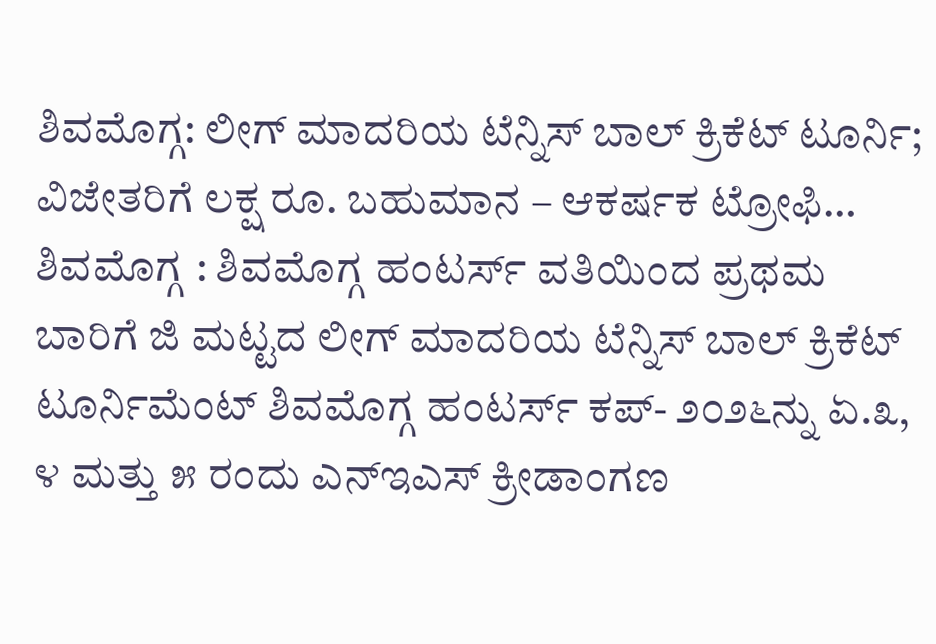ಶಿವಮೊಗ್ಗ: ಲೀಗ್ ಮಾದರಿಯ ಟೆನ್ನಿಸ್ ಬಾಲ್ ಕ್ರಿಕೆಟ್ ಟೂರ್ನಿ; ವಿಜೇತರಿಗೆ ಲಕ್ಷ ರೂ. ಬಹುಮಾನ – ಆಕರ್ಷಕ ಟ್ರೋಫಿ…
ಶಿವಮೊಗ್ಗ : ಶಿವಮೊಗ್ಗ ಹಂಟರ್ಸ್ ವತಿಯಿಂದ ಪ್ರಥಮ ಬಾರಿಗೆ ಜಿ ಮಟ್ಟದ ಲೀಗ್ ಮಾದರಿಯ ಟೆನ್ನಿಸ್ ಬಾಲ್ ಕ್ರಿಕೆಟ್ ಟೂರ್ನಿಮೆಂಟ್ ಶಿವಮೊಗ್ಗ ಹಂಟರ್ಸ್ ಕಪ್- ೨೦೨೬ನ್ನು ಏ.೩, ೪ ಮತ್ತು ೫ ರಂದು ಎನ್ಇಎಸ್ ಕ್ರೀಡಾಂಗಣ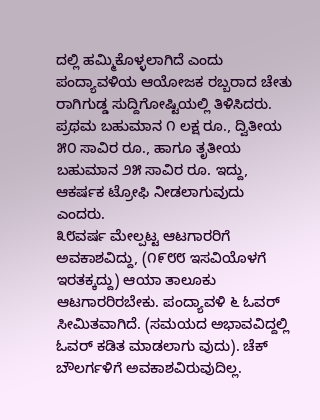ದಲ್ಲಿ ಹಮ್ಮಿಕೊಳ್ಳಲಾಗಿದೆ ಎಂದು ಪಂದ್ಯಾವಳಿಯ ಆಯೋಜಕ ರಬ್ಬರಾದ ಚೇತು ರಾಗಿಗುಡ್ಡ ಸುದ್ದಿಗೋಷ್ಟಿಯಲ್ಲಿ ತಿಳಿಸಿದರು.
ಪ್ರಥಮ ಬಹುಮಾನ ೧ ಲಕ್ಷ ರೂ., ದ್ವಿತೀಯ ೫೦ ಸಾವಿರ ರೂ., ಹಾಗೂ ತೃತೀಯ ಬಹುಮಾನ ೨೫ ಸಾವಿರ ರೂ. ಇದ್ದು, ಆಕರ್ಷಕ ಟ್ರೋಫಿ ನೀಡಲಾಗುವುದು ಎಂದರು.
೩೮ವರ್ಷ ಮೇಲ್ಪಟ್ಟ ಆಟಗಾರರಿಗೆ ಅವಕಾಶವಿದ್ದು, (೧೯೮೮ ಇಸವಿಯೊಳಗೆ ಇರತಕ್ಕದ್ದು) ಆಯಾ ತಾಲೂಕು ಆಟಗಾರರಿರಬೇಕು. ಪಂದ್ಯಾವಳಿ ೬ ಓವರ್ ಸೀಮಿತವಾಗಿದೆ. (ಸಮಯದ ಅಭಾವವಿದ್ದಲ್ಲಿ ಓವರ್ ಕಡಿತ ಮಾಡಲಾಗು ವುದು). ಚೆಕ್ ಬೌಲರ್ಗಳಿಗೆ ಅವಕಾಶವಿರುವುದಿಲ್ಲ.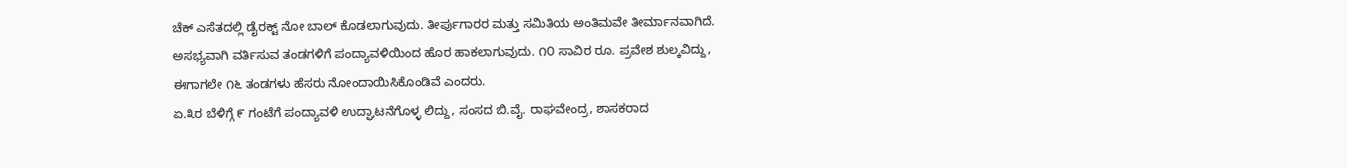ಚೆಕ್ ಎಸೆತದಲ್ಲಿ ಡೈರಕ್ಟ್ ನೋ ಬಾಲ್ ಕೊಡಲಾಗುವುದು. ತೀರ್ಪುಗಾರರ ಮತ್ತು ಸಮಿತಿಯ ಅಂತಿಮವೇ ತೀರ್ಮಾನವಾಗಿದೆ. ಅಸಭ್ಯವಾಗಿ ವರ್ತಿಸುವ ತಂಡಗಳಿಗೆ ಪಂದ್ಯಾವಳಿಯಿಂದ ಹೊರ ಹಾಕಲಾಗುವುದು. ೧೦ ಸಾವಿರ ರೂ. ಪ್ರವೇಶ ಶುಲ್ಕವಿದ್ದು, ಈಗಾಗಲೇ ೧೬ ತಂಡಗಳು ಹೆಸರು ನೋಂದಾಯಿಸಿಕೊಂಡಿವೆ ಎಂದರು.
ಏ.೩ರ ಬೆಳಿಗ್ಗೆ ೯ ಗಂಟೆಗೆ ಪಂದ್ಯಾವಳಿ ಉದ್ಘಾಟನೆಗೊಳ್ಳ ಲಿದ್ದು, ಸಂಸದ ಬಿ.ವೈ. ರಾಘವೇಂದ್ರ, ಶಾಸಕರಾದ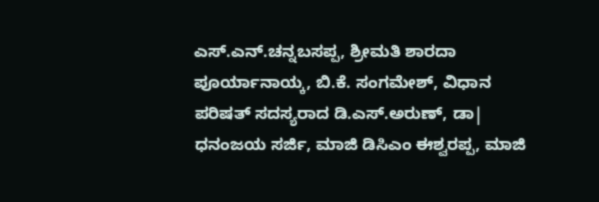ಎಸ್.ಎನ್.ಚನ್ನಬಸಪ್ಪ, ಶ್ರೀಮತಿ ಶಾರದಾ ಪೂರ್ಯಾನಾಯ್ಕ, ಬಿ.ಕೆ. ಸಂಗಮೇಶ್, ವಿಧಾನ ಪರಿಷತ್ ಸದಸ್ಯರಾದ ಡಿ.ಎಸ್.ಅರುಣ್, ಡಾ| ಧನಂಜಯ ಸರ್ಜಿ, ಮಾಜಿ ಡಿಸಿಎಂ ಈಶ್ವರಪ್ಪ, ಮಾಜಿ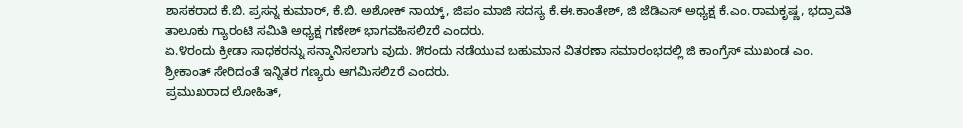ಶಾಸಕರಾದ ಕೆ.ಬಿ. ಪ್ರಸನ್ನ ಕುಮಾರ್, ಕೆ.ಬಿ. ಅಶೋಕ್ ನಾಯ್ಕ್, ಜಿಪಂ ಮಾಜಿ ಸದಸ್ಯ ಕೆ.ಈ.ಕಾಂತೇಶ್, ಜಿ ಜೆಡಿಎಸ್ ಅಧ್ಯಕ್ಷ ಕೆ.ಎಂ.ರಾಮಕೃಷ್ಣ, ಭದ್ರಾವತಿ ತಾಲೂಕು ಗ್ಯಾರಂಟಿ ಸಮಿತಿ ಅಧ್ಯಕ್ಷ ಗಣೇಶ್ ಭಾಗವಹಿಸಲಿzರೆ ಎಂದರು.
ಏ.೪ರಂದು ಕ್ರೀಡಾ ಸಾಧಕರನ್ನು ಸನ್ಮಾನಿಸಲಾಗು ವುದು. ೫ರಂದು ನಡೆಯುವ ಬಹುಮಾನ ವಿತರಣಾ ಸಮಾರಂಭದಲ್ಲಿ ಜಿ ಕಾಂಗ್ರೆಸ್ ಮುಖಂಡ ಎಂ. ಶ್ರೀಕಾಂತ್ ಸೇರಿದಂತೆ ಇನ್ನಿತರ ಗಣ್ಯರು ಆಗಮಿಸಲಿzರೆ ಎಂದರು.
ಪ್ರಮುಖರಾದ ಲೋಹಿತ್,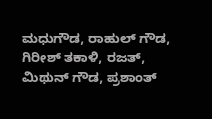ಮಧುಗೌಡ, ರಾಹುಲ್ ಗೌಡ, ಗಿರೀಶ್ ತಕಾಳಿ, ರಜತ್, ಮಿಥುನ್ ಗೌಡ, ಪ್ರಶಾಂತ್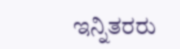ಇನ್ನಿತರರು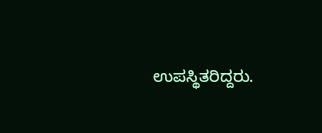ಉಪಸ್ಥಿತರಿದ್ದರು.